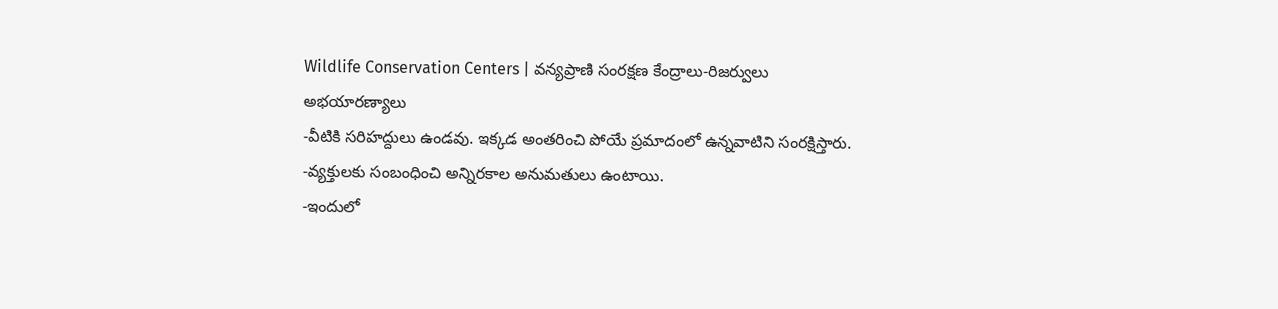Wildlife Conservation Centers | వన్యప్రాణి సంరక్షణ కేంద్రాలు-రిజర్వులు
అభయారణ్యాలు
-వీటికి సరిహద్దులు ఉండవు. ఇక్కడ అంతరించి పోయే ప్రమాదంలో ఉన్నవాటిని సంరక్షిస్తారు.
-వ్యక్తులకు సంబంధించి అన్నిరకాల అనుమతులు ఉంటాయి.
-ఇందులో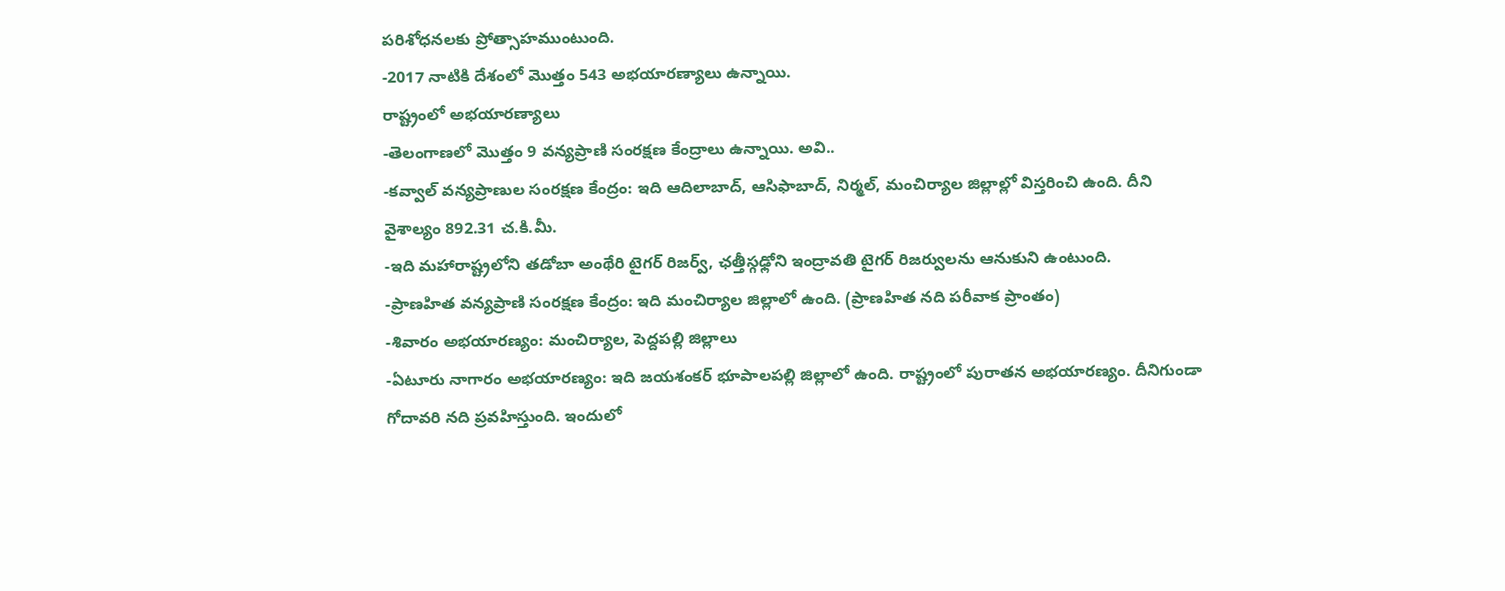పరిశోధనలకు ప్రోత్సాహముంటుంది.
-2017 నాటికి దేశంలో మొత్తం 543 అభయారణ్యాలు ఉన్నాయి.
రాష్ట్రంలో అభయారణ్యాలు
-తెలంగాణలో మొత్తం 9 వన్యప్రాణి సంరక్షణ కేంద్రాలు ఉన్నాయి. అవి..
-కవ్వాల్ వన్యప్రాణుల సంరక్షణ కేంద్రం: ఇది ఆదిలాబాద్, ఆసిఫాబాద్, నిర్మల్, మంచిర్యాల జిల్లాల్లో విస్తరించి ఉంది. దీని వైశాల్యం 892.31 చ.కి.మీ.
-ఇది మహారాష్ట్రలోని తడోబా అంథేరి టైగర్ రిజర్వ్, ఛత్తీస్గఢ్లోని ఇంద్రావతి టైగర్ రిజర్వులను ఆనుకుని ఉంటుంది.
-ప్రాణహిత వన్యప్రాణి సంరక్షణ కేంద్రం: ఇది మంచిర్యాల జిల్లాలో ఉంది. (ప్రాణహిత నది పరీవాక ప్రాంతం)
-శివారం అభయారణ్యం: మంచిర్యాల, పెద్దపల్లి జిల్లాలు
-ఏటూరు నాగారం అభయారణ్యం: ఇది జయశంకర్ భూపాలపల్లి జిల్లాలో ఉంది. రాష్ట్రంలో పురాతన అభయారణ్యం. దీనిగుండా గోదావరి నది ప్రవహిస్తుంది. ఇందులో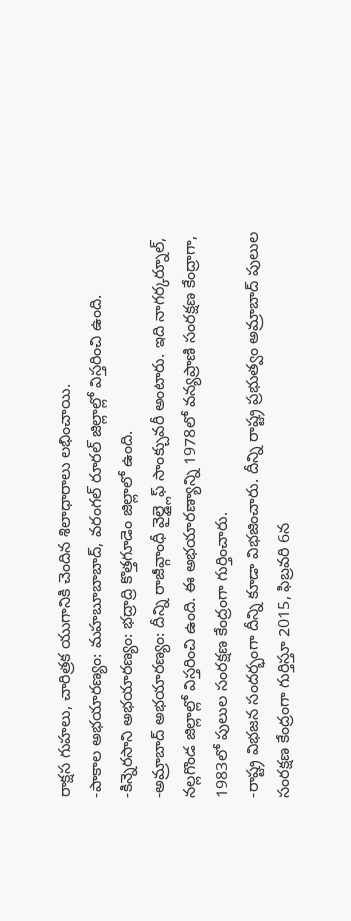రాక్షస గుహలు, చారిత్రక యుగానికి చెందిన శిలాధారాలు లభించాయి.
-పాకాల అభయారణ్యం: మహబూబాబాద్, వరంగల్ రూరల్ జిల్లాల్లో విస్తరించి ఉంది.
-కిన్నెరసాని అభయారణ్యం: భద్రాద్రి కొత్తగూడెం జిల్లాలో ఉంది.
-అమ్రాబాద్ అభయారణ్యం: దీన్ని రాజీవ్గాంధీ వైల్డ్లైఫ్ సాంక్చువరీ అంటారు. ఇది నాగర్కర్నూల్, నల్లగొండ జిల్లాల్లో విస్తరించి ఉంది. ఈ అభయారణ్యాన్ని 1978లో వన్యప్రాణి సంరక్షణ కేంద్రాగా, 1983లో పులుల సంరక్షణ కేంద్రంగా గుర్తించారు.
-రాష్ట్ర విభజన సందర్భంగా దీన్ని కూడా విభజించారు. దీన్ని రాష్ట్ర ప్రభుత్వం అమ్రాబాద్ పులుల సంరక్షణ కేంద్రంగా గుర్తిస్తూ 2015, ఫిబ్రవరి 6న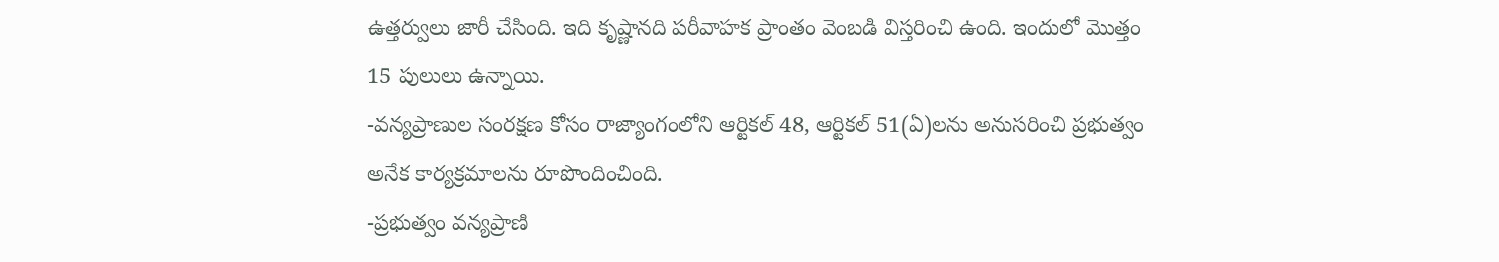ఉత్తర్వులు జారీ చేసింది. ఇది కృష్ణానది పరీవాహక ప్రాంతం వెంబడి విస్తరించి ఉంది. ఇందులో మొత్తం 15 పులులు ఉన్నాయి.
-వన్యప్రాణుల సంరక్షణ కోసం రాజ్యాంగంలోని ఆర్టికల్ 48, ఆర్టికల్ 51(ఏ)లను అనుసరించి ప్రభుత్వం అనేక కార్యక్రమాలను రూపొందించింది.
-ప్రభుత్వం వన్యప్రాణి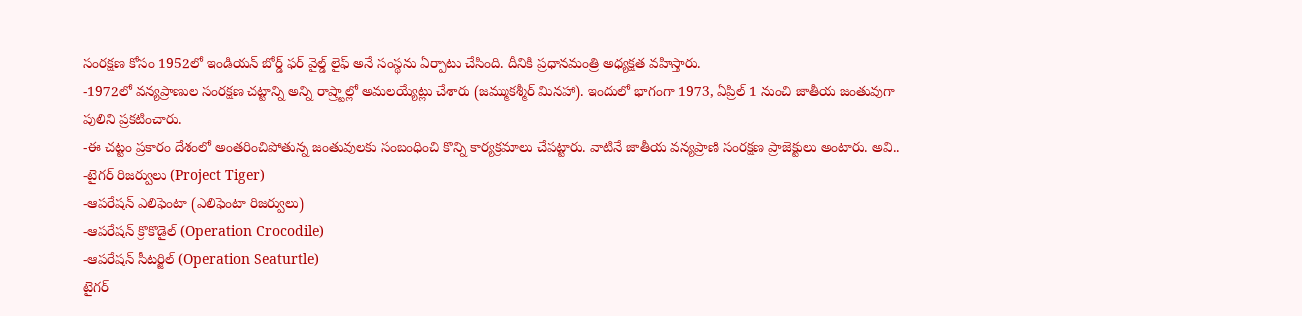సంరక్షణ కోసం 1952లో ఇండియన్ బోర్డ్ ఫర్ వైల్డ్ లైఫ్ అనే సంస్థను ఏర్పాటు చేసింది. దీనికి ప్రధానమంత్రి అధ్యక్షత వహిస్తారు.
-1972లో వన్యప్రాణుల సంరక్షణ చట్టాన్ని అన్ని రాష్ర్టాల్లో అమలయ్యేట్లు చేశారు (జమ్ముకశ్మీర్ మినహా). ఇందులో భాగంగా 1973, ఏప్రిల్ 1 నుంచి జాతీయ జంతువుగా పులిని ప్రకటించారు.
-ఈ చట్టం ప్రకారం దేశంలో అంతరించిపోతున్న జంతువులకు సంబంధించి కొన్ని కార్యక్రమాలు చేపట్టారు. వాటినే జాతీయ వన్యప్రాణి సంరక్షణ ప్రాజెక్టులు అంటారు. అవి..
-టైగర్ రిజర్వులు (Project Tiger)
-ఆపరేషన్ ఎలిఫెంటా (ఎలిఫెంటా రిజర్వులు)
-ఆపరేషన్ క్రొకొడైల్ (Operation Crocodile)
-ఆపరేషన్ సీటర్జిల్ (Operation Seaturtle)
టైగర్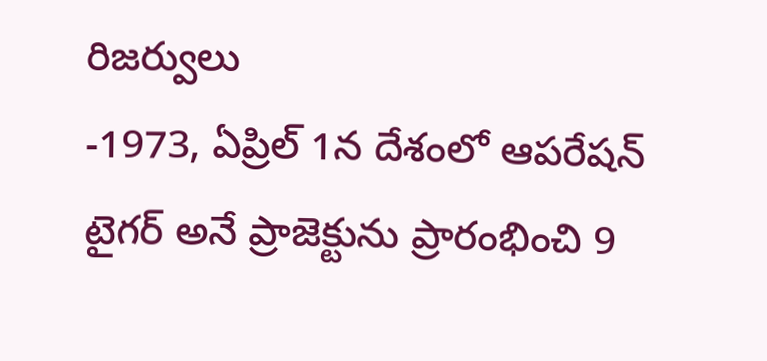రిజర్వులు
-1973, ఏప్రిల్ 1న దేశంలో ఆపరేషన్ టైగర్ అనే ప్రాజెక్టును ప్రారంభించి 9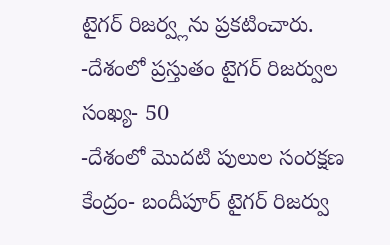టైగర్ రిజర్వ్లను ప్రకటించారు.
-దేశంలో ప్రస్తుతం టైగర్ రిజర్వుల సంఖ్య- 50
-దేశంలో మొదటి పులుల సంరక్షణ కేంద్రం- బందీపూర్ టైగర్ రిజర్వు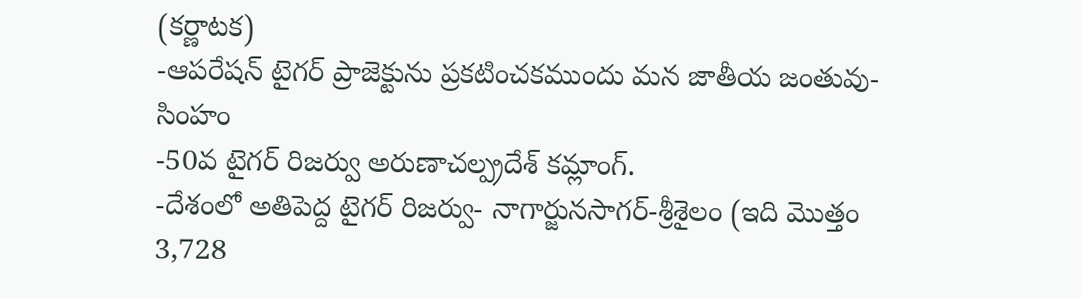(కర్ణాటక)
-ఆపరేషన్ టైగర్ ప్రాజెక్టును ప్రకటించకముందు మన జాతీయ జంతువు- సింహం
-50వ టైగర్ రిజర్వు అరుణాచల్ప్రదేశ్ కమ్లాంగ్.
-దేశంలో అతిపెద్ద టైగర్ రిజర్వు- నాగార్జునసాగర్-శ్రీశైలం (ఇది మొత్తం 3,728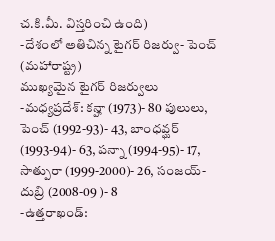చ.కి.మీ. విస్తరించి ఉంది)
-దేశంలో అతిచిన్న టైగర్ రిజర్వు- పెంచ్ (మహారాష్ట్ర)
ముఖ్యమైన టైగర్ రిజర్వులు
-మధ్యప్రదేశ్: కన్హా (1973)- 80 పులులు, పెంచ్ (1992-93)- 43, బాంధవ్ఘర్ (1993-94)- 63, పన్నా (1994-95)- 17, సాత్పురా (1999-2000)- 26, సంజయ్-దుబ్రి (2008-09 )- 8
-ఉత్తరాఖండ్: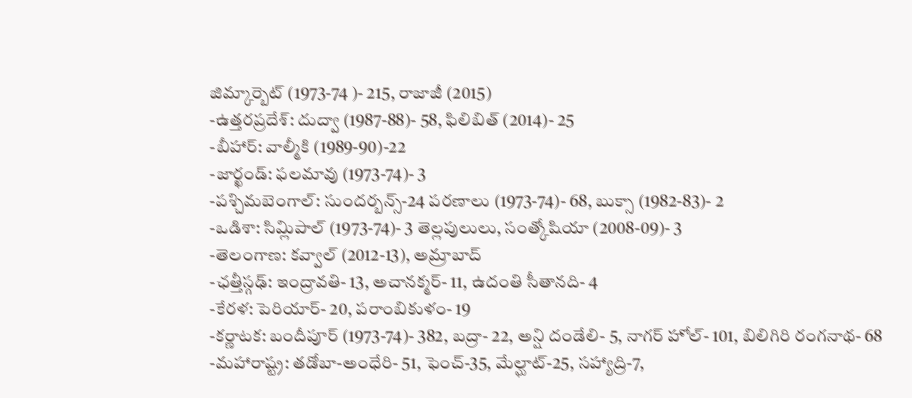జిమ్కార్బెట్ (1973-74 )- 215, రాజాజీ (2015)
-ఉత్తరప్రదేశ్: దుద్వా (1987-88)- 58, ఫిలిబిత్ (2014)- 25
-బీహార్: వాల్మీకి (1989-90)-22
-జార్ఖండ్: ఫలమావు (1973-74)- 3
-పశ్చిమబెంగాల్: సుందర్బన్స్-24 పరణాలు (1973-74)- 68, బుక్సా (1982-83)- 2
-ఒడిశా: సిమ్లిపాల్ (1973-74)- 3 తెల్లపులులు, సంత్కోషియా (2008-09)- 3
-తెలంగాణ: కవ్వాల్ (2012-13), అమ్రాబాద్
-ఛత్తీస్గఢ్: ఇంద్రావతి- 13, అచానక్మర్- 11, ఉదంతి సీతానది- 4
-కేరళ: పెరియార్- 20, పరాంబికుళం- 19
-కర్ణాటక: బందీపూర్ (1973-74)- 382, బద్రా- 22, అన్షి దండేలి- 5, నాగర్ హోల్- 101, బిలిగిరి రంగనాథ- 68
-మహారాష్ట్ర: తడోబా-అంధేరి- 51, ఫెంచ్-35, మేల్ఘాట్-25, సహ్యాద్రి-7,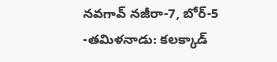నవగావ్ నజీరా-7, బోర్-5
-తమిళనాడు: కలక్కాడ్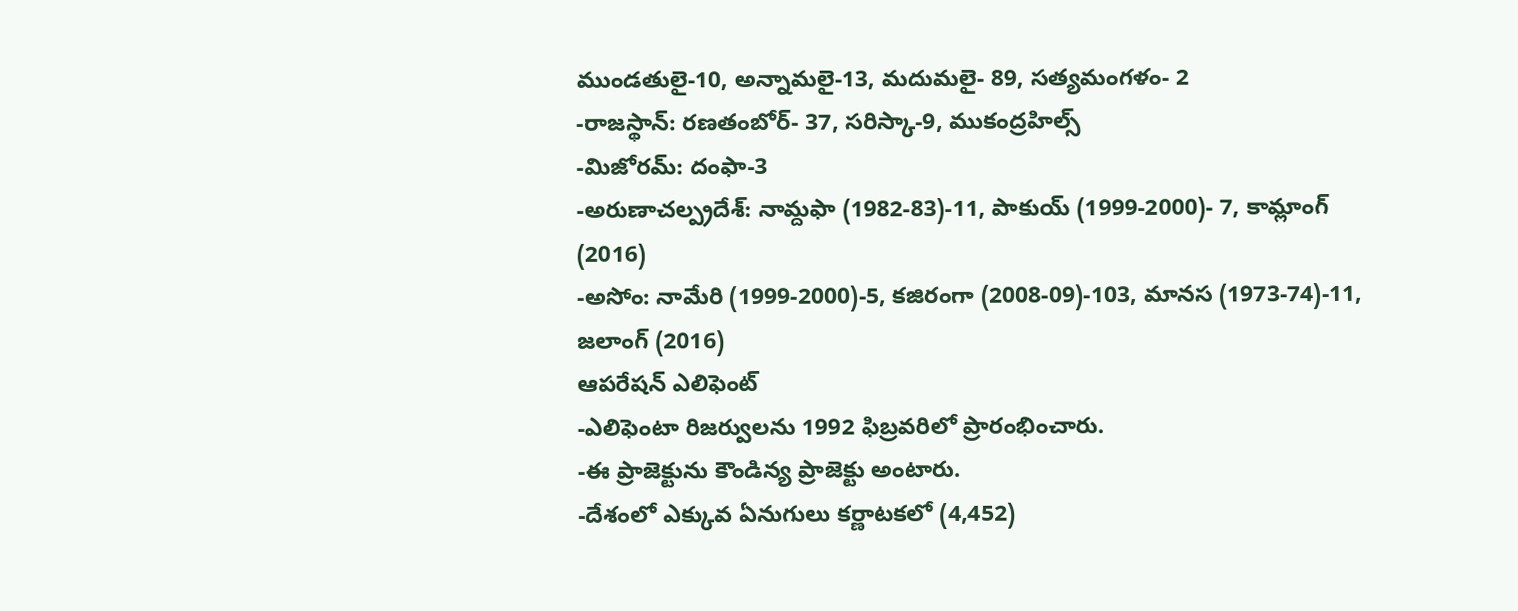ముండతులై-10, అన్నామలై-13, మదుమలై- 89, సత్యమంగళం- 2
-రాజస్థాన్: రణతంబోర్- 37, సరిస్కా-9, ముకంద్రహిల్స్
-మిజోరమ్: దంఫా-3
-అరుణాచల్ప్రదేశ్: నామ్దఫా (1982-83)-11, పాకుయ్ (1999-2000)- 7, కామ్లాంగ్ (2016)
-అసోం: నామేరి (1999-2000)-5, కజిరంగా (2008-09)-103, మానస (1973-74)-11, జలాంగ్ (2016)
ఆపరేషన్ ఎలిఫెంట్
-ఎలిఫెంటా రిజర్వులను 1992 ఫిబ్రవరిలో ప్రారంభించారు.
-ఈ ప్రాజెక్టును కౌండిన్య ప్రాజెక్టు అంటారు.
-దేశంలో ఎక్కువ ఏనుగులు కర్ణాటకలో (4,452)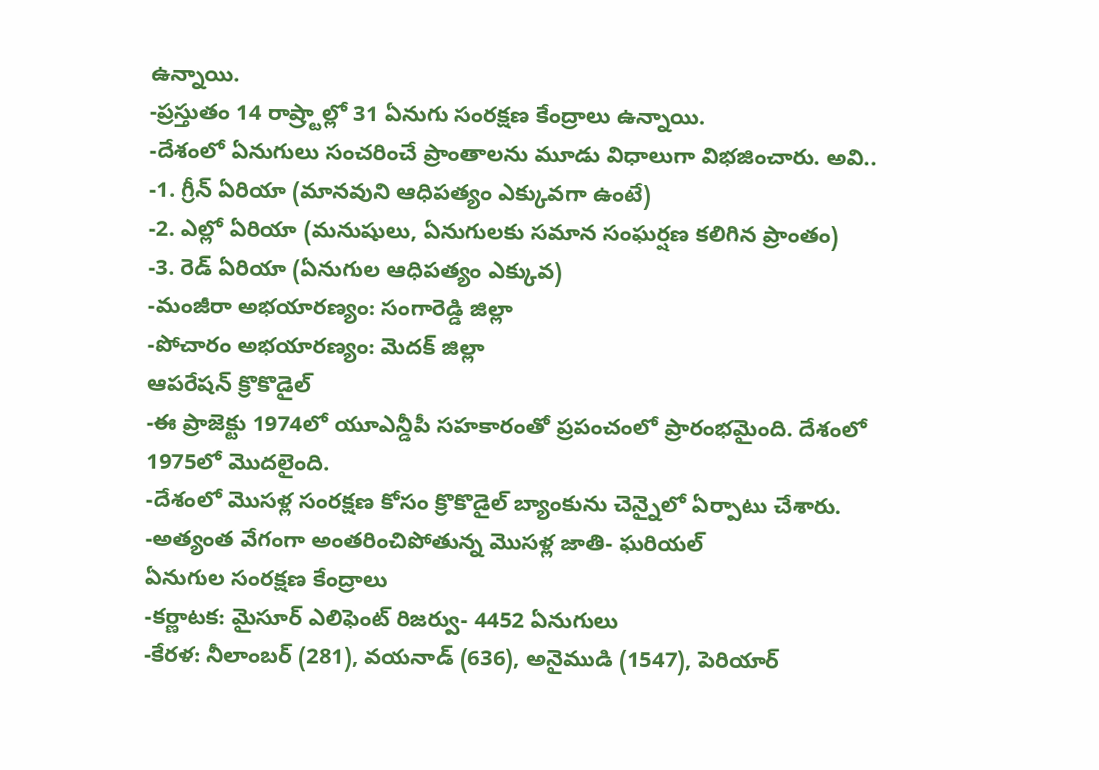ఉన్నాయి.
-ప్రస్తుతం 14 రాష్ర్టాల్లో 31 ఏనుగు సంరక్షణ కేంద్రాలు ఉన్నాయి.
-దేశంలో ఏనుగులు సంచరించే ప్రాంతాలను మూడు విధాలుగా విభజించారు. అవి..
-1. గ్రీన్ ఏరియా (మానవుని ఆధిపత్యం ఎక్కువగా ఉంటే)
-2. ఎల్లో ఏరియా (మనుషులు, ఏనుగులకు సమాన సంఘర్షణ కలిగిన ప్రాంతం)
-3. రెడ్ ఏరియా (ఏనుగుల ఆధిపత్యం ఎక్కువ)
-మంజీరా అభయారణ్యం: సంగారెడ్డి జిల్లా
-పోచారం అభయారణ్యం: మెదక్ జిల్లా
ఆపరేషన్ క్రొకొడైల్
-ఈ ప్రాజెక్టు 1974లో యూఎన్డీపీ సహకారంతో ప్రపంచంలో ప్రారంభమైంది. దేశంలో 1975లో మొదలైంది.
-దేశంలో మొసళ్ల సంరక్షణ కోసం క్రొకొడైల్ బ్యాంకును చెన్నైలో ఏర్పాటు చేశారు.
-అత్యంత వేగంగా అంతరించిపోతున్న మొసళ్ల జాతి- ఘరియల్
ఏనుగుల సంరక్షణ కేంద్రాలు
-కర్ణాటక: మైసూర్ ఎలిఫెంట్ రిజర్వు- 4452 ఏనుగులు
-కేరళ: నీలాంబర్ (281), వయనాడ్ (636), అనైముడి (1547), పెరియార్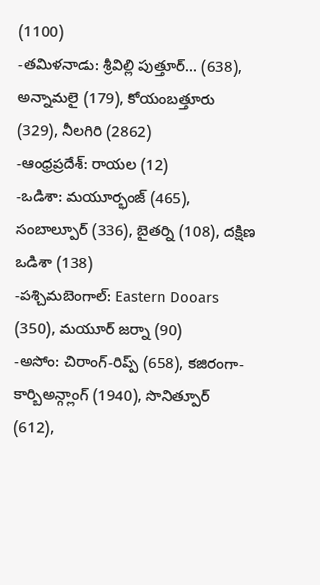(1100)
-తమిళనాడు: శ్రీవిల్లి పుత్తూర్… (638), అన్నామలై (179), కోయంబత్తూరు (329), నీలగిరి (2862)
-ఆంధ్రప్రదేశ్: రాయల (12)
-ఒడిశా: మయూర్భంజ్ (465), సంబాల్పూర్ (336), బైతర్ని (108), దక్షిణ ఒడిశా (138)
-పశ్చిమబెంగాల్: Eastern Dooars (350), మయూర్ జర్నా (90)
-అసోం: చిరాంగ్-రిప్ప్ (658), కజిరంగా-కార్బిఅన్గ్లాంగ్ (1940), సొనిత్పూర్ (612),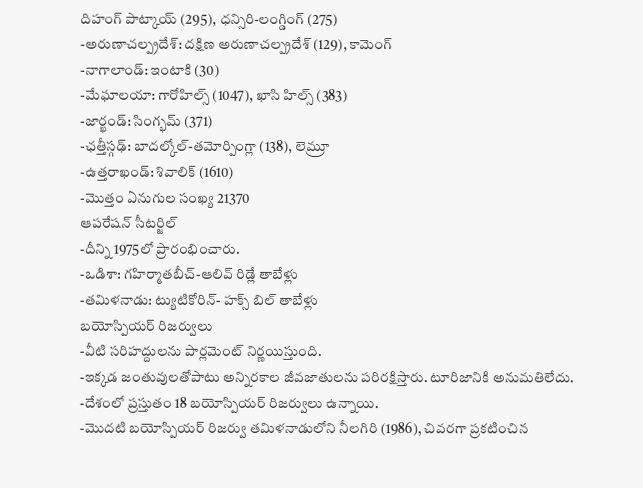దిహంగ్ పాట్కాయ్ (295), ధన్సిరి-లంగ్డింగ్ (275)
-అరుణాచల్ప్రదేశ్: దక్షిణ అరుణాచల్ప్రదేశ్ (129), కామెంగ్
-నాగాలాండ్: ఇంటాకి (30)
-మేఘాలయా: గారోహిల్స్ (1047), ఖాసి హిల్స్ (383)
-జార్ఖండ్: సింగ్భమ్ (371)
-ఛత్తీస్గఢ్: బాదల్కోల్-తమోర్పింగ్లా (138), లెమ్రూ
-ఉత్తరాఖండ్: శివాలిక్ (1610)
-మొత్తం ఏనుగుల సంఖ్య 21370
ఆపరేషన్ సీటర్జిల్
-దీన్ని 1975లో ప్రారంభించారు.
-ఒడిశా: గహిర్మాతబీచ్-ఆలివ్ రిడ్లే తాబేళ్లు
-తమిళనాడు: ట్యుటికోరిన్- హక్స్ బిల్ తాబేళ్లు
బయోస్పియర్ రిజర్వులు
-వీటి సరిహద్దులను పార్లమెంట్ నిర్ణయిస్తుంది.
-ఇక్కడ జంతువులతోపాటు అన్నిరకాల జీవజాతులను పరిరక్షిస్తారు. టూరిజానికి అనుమతిలేదు.
-దేశంలో ప్రస్తుతం 18 బయోస్పియర్ రిజర్వులు ఉన్నాయి.
-మొదటి బయోస్పియర్ రిజర్వు తమిళనాడులోని నీలగిరి (1986), చివరగా ప్రకటించిన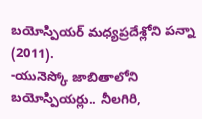బయోస్పియర్ మధ్యప్రదేశ్లోని పన్నా (2011).
-యునెస్కో జాబితాలోని బయోస్పియర్లు.. నీలగిరి,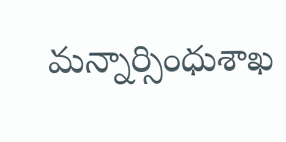మన్నార్సింధుశాఖ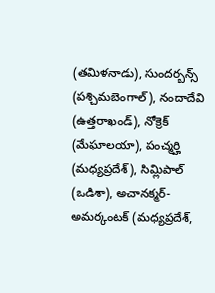(తమిళనాడు), సుందర్బన్స్ (పశ్చిమబెంగాల్), నందాదేవి (ఉత్తరాఖండ్), నోక్రెక్ (మేఘాలయా), పంచ్మర్హి (మధ్యప్రదేశ్), సిమ్లిపాల్ (ఒడిశా), అచానక్మర్-అమర్కంటక్ (మధ్యప్రదేశ్,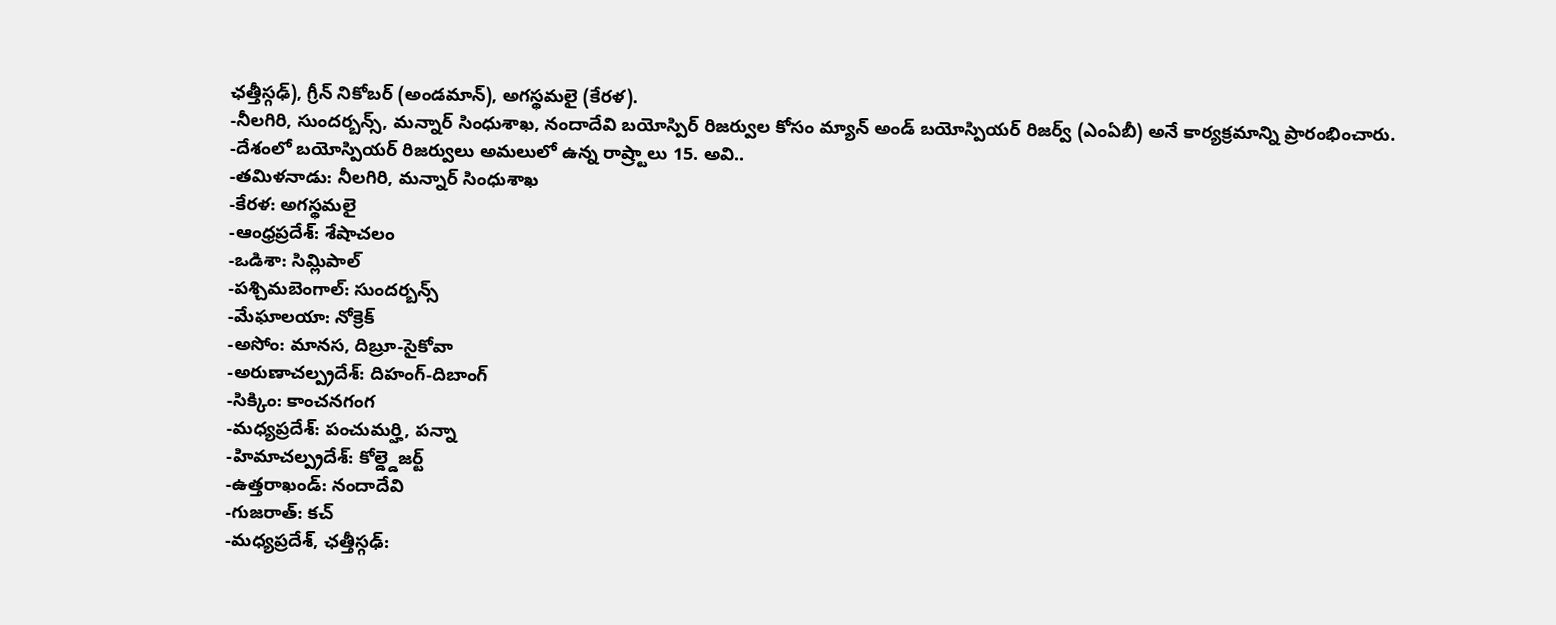ఛత్తీస్గఢ్), గ్రీన్ నికోబర్ (అండమాన్), అగస్థమలై (కేరళ).
-నీలగిరి, సుందర్బన్స్, మన్నార్ సింధుశాఖ, నందాదేవి బయోస్పిర్ రిజర్వుల కోసం మ్యాన్ అండ్ బయోస్పియర్ రిజర్వ్ (ఎంఏబీ) అనే కార్యక్రమాన్ని ప్రారంభించారు.
-దేశంలో బయోస్పియర్ రిజర్వులు అమలులో ఉన్న రాష్ర్టాలు 15. అవి..
-తమిళనాడు: నీలగిరి, మన్నార్ సింధుశాఖ
-కేరళ: అగస్థమలై
-ఆంధ్రప్రదేశ్: శేషాచలం
-ఒడిశా: సిమ్లిపాల్
-పశ్చిమబెంగాల్: సుందర్బన్స్
-మేఘాలయా: నోక్రెక్
-అసోం: మానస, దిబ్రూ-సైకోవా
-అరుణాచల్ప్రదేశ్: దిహంగ్-దిబాంగ్
-సిక్కిం: కాంచనగంగ
-మధ్యప్రదేశ్: పంచుమర్హి, పన్నా
-హిమాచల్ప్రదేశ్: కోల్డ్డెజర్ట్
-ఉత్తరాఖండ్: నందాదేవి
-గుజరాత్: కచ్
-మధ్యప్రదేశ్, ఛత్తీస్గఢ్: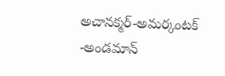అచానక్మర్-అమర్కంటక్
-అండమాన్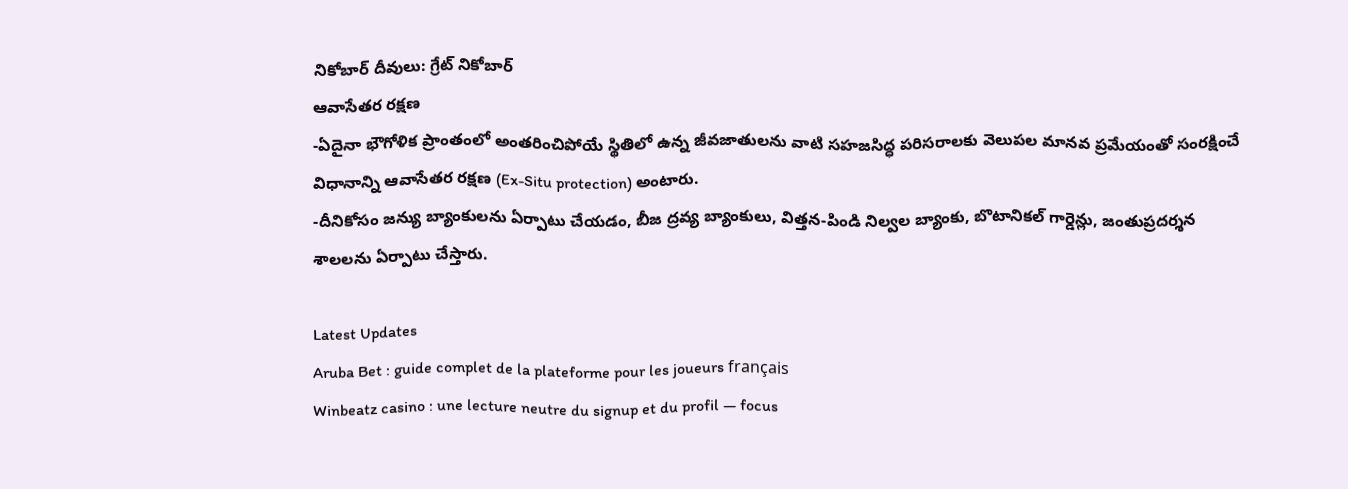నికోబార్ దీవులు: గ్రేట్ నికోబార్
ఆవాసేతర రక్షణ
-ఏదైనా భౌగోళిక ప్రాంతంలో అంతరించిపోయే స్థితిలో ఉన్న జీవజాతులను వాటి సహజసిద్ధ పరిసరాలకు వెలుపల మానవ ప్రమేయంతో సంరక్షించే విధానాన్ని ఆవాసేతర రక్షణ (Ex-Situ protection) అంటారు.
-దీనికోసం జన్యు బ్యాంకులను ఏర్పాటు చేయడం, బీజ ద్రవ్య బ్యాంకులు, విత్తన-పిండి నిల్వల బ్యాంకు, బొటానికల్ గార్డెన్లు, జంతుప్రదర్శన శాలలను ఏర్పాటు చేస్తారు.

Latest Updates
Aruba Bet : guide complet de la plateforme pour les joueurs français
Winbeatz casino : une lecture neutre du signup et du profil — focus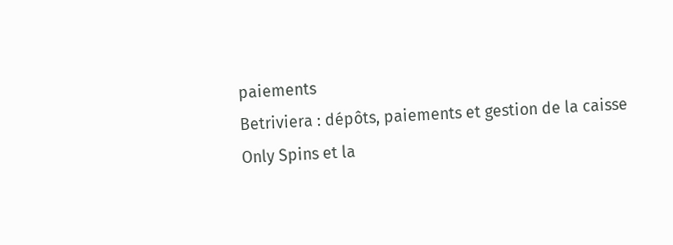paiements
Betriviera : dépôts, paiements et gestion de la caisse
Only Spins et la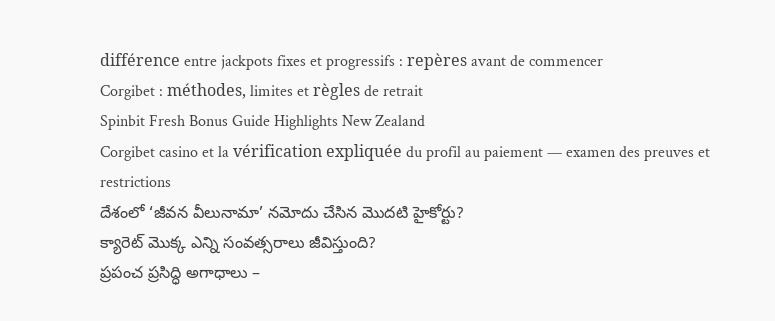différence entre jackpots fixes et progressifs : repères avant de commencer
Corgibet : méthodes, limites et règles de retrait
Spinbit Fresh Bonus Guide Highlights New Zealand
Corgibet casino et la vérification expliquée du profil au paiement — examen des preuves et restrictions
దేశంలో ‘జీవన వీలునామా’ నమోదు చేసిన మొదటి హైకోర్టు?
క్యారెట్ మొక్క ఎన్ని సంవత్సరాలు జీవిస్తుంది?
ప్రపంచ ప్రసిద్ధి అగాధాలు –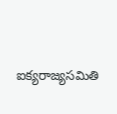ఐక్యరాజ్యసమితి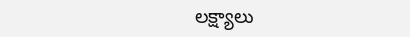లక్ష్యాలు